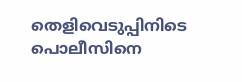തെളിവെടുപ്പിനിടെ പൊലീസിനെ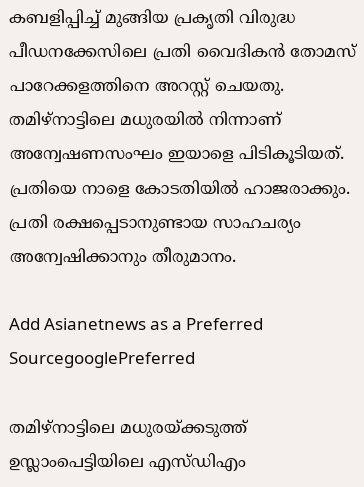കബളിപ്പിച്ച് മുങ്ങിയ പ്രകൃതി വിരുദ്ധ പീഡനക്കേസിലെ പ്രതി വൈദികൻ തോമസ് പാറേക്കളത്തിനെ അറസ്റ്റ് ചെയതു. തമിഴ്നാട്ടിലെ മധുരയിൽ നിന്നാണ് അന്വേഷണസംഘം ഇയാളെ പിടികൂടിയത്. പ്രതിയെ നാളെ കോടതിയിൽ ഹാജരാക്കും. പ്രതി രക്ഷപ്പെടാനുണ്ടായ സാഹചര്യം അന്വേഷിക്കാനും തീരുമാനം.

Add Asianetnews as a Preferred SourcegooglePreferred

തമിഴ്നാട്ടിലെ മധുരയ്ക്കടുത്ത് ഉസ്ലാംപെട്ടിയിലെ എസ്ഡിഎം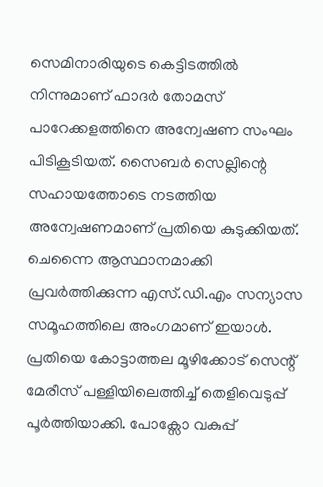സെമിനാരിയുടെ കെട്ടിടത്തിൽ നിന്നുമാണ് ഫാദർ തോമസ് പാറേക്കളത്തിനെ അന്വേഷണ സംഘം പിടികൂടിയത്. സൈബർ സെല്ലിന്റെ സഹായത്തോടെ നടത്തിയ അന്വേഷണമാണ് പ്രതിയെ കുടുക്കിയത്. ചെന്നൈ ആസ്ഥാനമാക്കി പ്രവർത്തിക്കുന്ന എസ്.ഡി.എം സന്യാസ സമൂഹത്തിലെ അംഗമാണ് ഇയാൾ. പ്രതിയെ കോട്ടാത്തല മൂഴിക്കോട് സെന്റ് മേരീസ് പള്ളിയിലെത്തിച്ച് തെളിവെടുപ്പ് പൂർത്തിയാക്കി. പോക്സോ വകുപ്പ്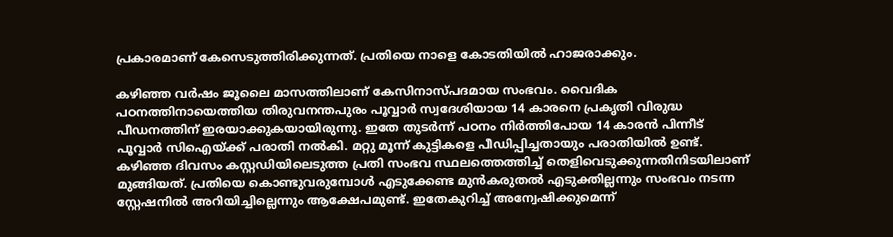പ്രകാരമാണ് കേസെടുത്തിരിക്കുന്നത്. പ്രതിയെ നാളെ കോടതിയിൽ ഹാജരാക്കും.

കഴിഞ്ഞ വർഷം ജൂലൈ മാസത്തിലാണ് കേസിനാസ്പദമായ സംഭവം. വൈദിക പഠനത്തിനായെത്തിയ തിരുവനന്തപുരം പൂവ്വാർ സ്വദേശിയായ 14 കാരനെ പ്രകൃതി വിരുദ്ധ പീഡനത്തിന് ഇരയാക്കുകയായിരുന്നു. ഇതേ തുടർന്ന് പഠനം നിർത്തിപോയ 14 കാരൻ പിന്നീട് പൂവ്വാർ സിഐയ്ക്ക് പരാതി നൽകി. മറ്റു മൂന്ന് കുട്ടികളെ പീഡിപ്പിച്ചതായും പരാതിയിൽ ഉണ്ട്. കഴിഞ്ഞ ദിവസം കസ്റ്റഡിയിലെടുത്ത പ്രതി സംഭവ സ്ഥലത്തെത്തിച്ച് തെളിവെടുക്കുന്നതിനിടയിലാണ് മുങ്ങിയത്. പ്രതിയെ കൊണ്ടുവരുമ്പോൾ എടുക്കേണ്ട മുൻകരുതൽ എടുക്തില്ലന്നും സംഭവം നടന്ന സ്റ്റേഷനിൽ അറിയിച്ചില്ലെന്നും ആക്ഷേപമുണ്ട്. ഇതേകുറിച്ച് അന്വേഷിക്കുമെന്ന്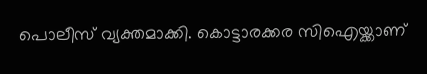പൊലീസ് വ്യക്തമാക്കി. കൊട്ടാരക്കര സിഐയ്ക്കാണ്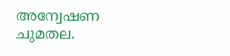അന്വേഷണ ചുമതല.